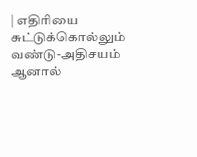| எதிரியை சுட்டுக்கொல்லும் வண்டு-அதிசயம் ஆனால்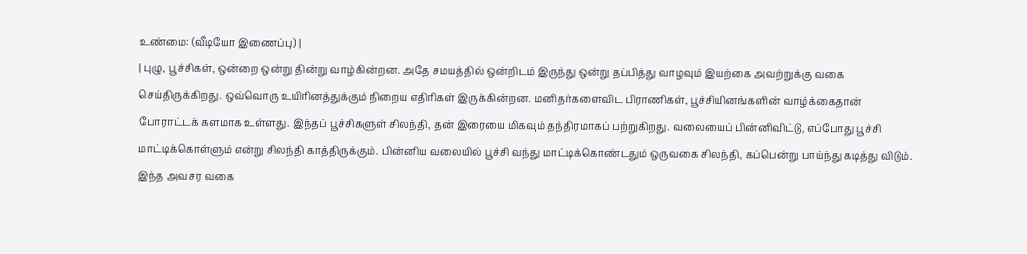உண்மை: (வீடியோ இணைப்பு) |
| புழு, பூச்சிகள், ஒன்றை ஒன்று தின்று வாழ்கின்றன. அதே சமயத்தில் ஒன்றிடம் இருந்து ஒன்று தப்பித்து வாழவும் இயற்கை அவற்றுக்கு வகை செய்திருக்கிறது. ஒவ்வொரு உயிரினத்துக்கும் நிறைய எதிரிகள் இருக்கின்றன. மனிதர்களைவிட பிராணிகள், பூச்சியினங்களின் வாழ்க்கைதான் போராட்டக் களமாக உள்ளது. இந்தப் பூச்சிகளுள் சிலந்தி, தன் இரையை மிகவும் தந்திரமாகப் பற்றுகிறது. வலையைப் பின்னிவிட்டு, எப்போது பூச்சி மாட்டிக்கொள்ளும் என்று சிலந்தி காத்திருக்கும். பின்னிய வலையில் பூச்சி வந்து மாட்டிக்கொண்டதும் ஒருவகை சிலந்தி, கப்பென்று பாய்ந்து கடித்து விடும். இந்த அவசர வகை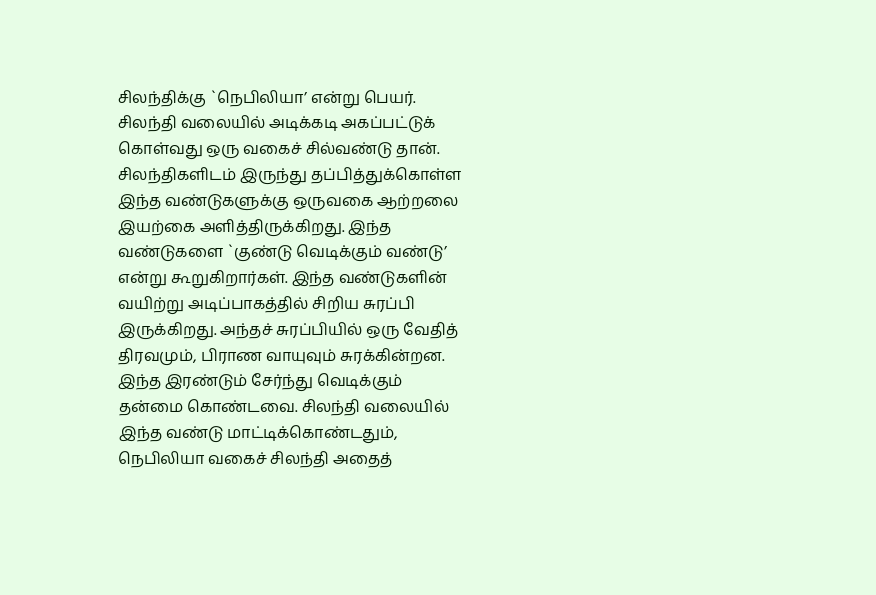சிலந்திக்கு `நெபிலியா’ என்று பெயர். சிலந்தி வலையில் அடிக்கடி அகப்பட்டுக் கொள்வது ஒரு வகைச் சில்வண்டு தான். சிலந்திகளிடம் இருந்து தப்பித்துக்கொள்ள இந்த வண்டுகளுக்கு ஒருவகை ஆற்றலை இயற்கை அளித்திருக்கிறது. இந்த வண்டுகளை `குண்டு வெடிக்கும் வண்டு’ என்று கூறுகிறார்கள். இந்த வண்டுகளின் வயிற்று அடிப்பாகத்தில் சிறிய சுரப்பி இருக்கிறது. அந்தச் சுரப்பியில் ஒரு வேதித் திரவமும், பிராண வாயுவும் சுரக்கின்றன. இந்த இரண்டும் சேர்ந்து வெடிக்கும் தன்மை கொண்டவை. சிலந்தி வலையில் இந்த வண்டு மாட்டிக்கொண்டதும், நெபிலியா வகைச் சிலந்தி அதைத்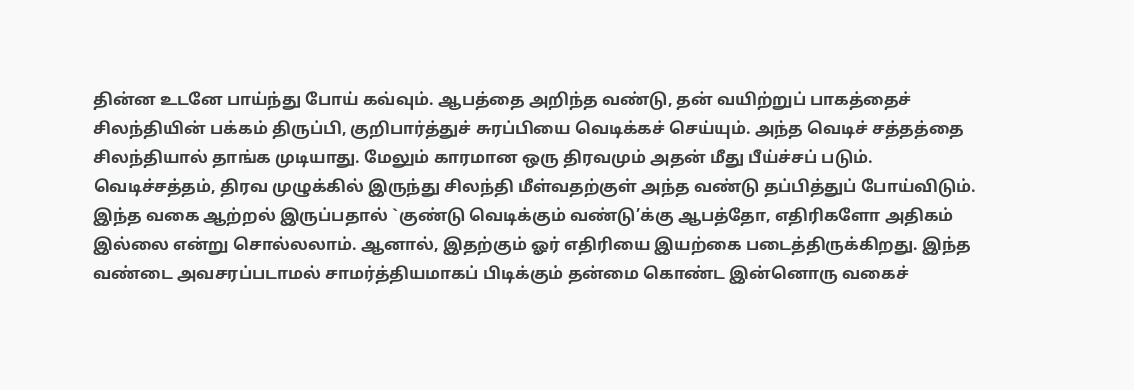தின்ன உடனே பாய்ந்து போய் கவ்வும். ஆபத்தை அறிந்த வண்டு, தன் வயிற்றுப் பாகத்தைச் சிலந்தியின் பக்கம் திருப்பி, குறிபார்த்துச் சுரப்பியை வெடிக்கச் செய்யும். அந்த வெடிச் சத்தத்தை சிலந்தியால் தாங்க முடியாது. மேலும் காரமான ஒரு திரவமும் அதன் மீது பீய்ச்சப் படும். வெடிச்சத்தம், திரவ முழுக்கில் இருந்து சிலந்தி மீள்வதற்குள் அந்த வண்டு தப்பித்துப் போய்விடும். இந்த வகை ஆற்றல் இருப்பதால் `குண்டு வெடிக்கும் வண்டு’க்கு ஆபத்தோ, எதிரிகளோ அதிகம் இல்லை என்று சொல்லலாம். ஆனால், இதற்கும் ஓர் எதிரியை இயற்கை படைத்திருக்கிறது. இந்த வண்டை அவசரப்படாமல் சாமர்த்தியமாகப் பிடிக்கும் தன்மை கொண்ட இன்னொரு வகைச்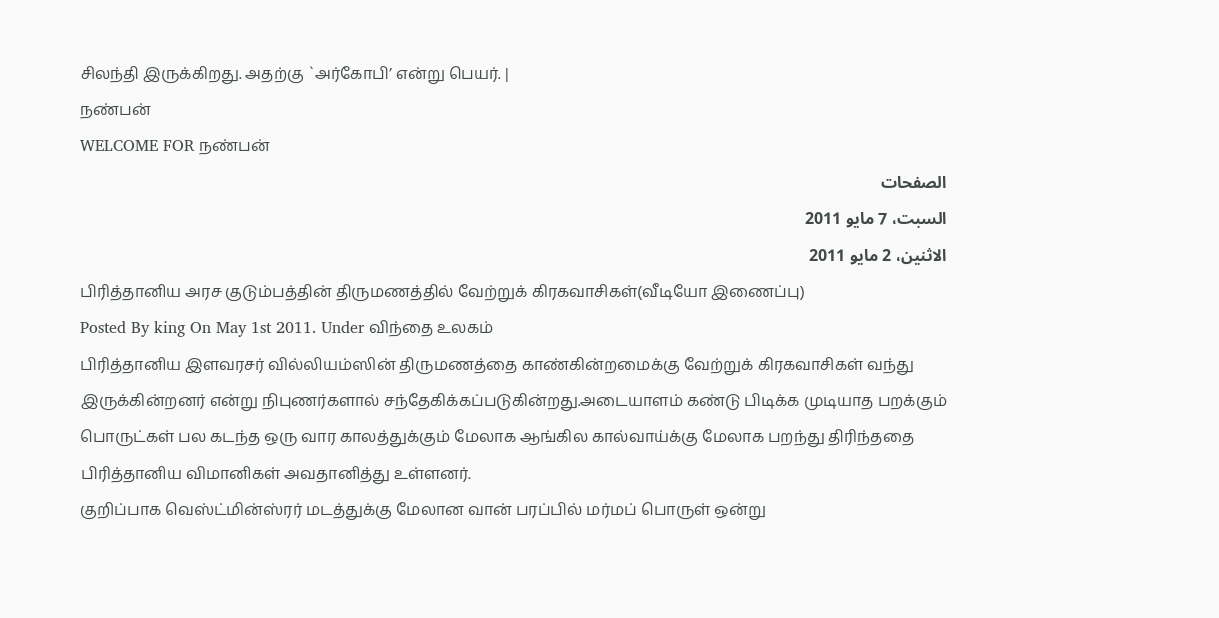சிலந்தி இருக்கிறது. அதற்கு `அர்கோபி’ என்று பெயர். |
நண்பன்
WELCOME FOR நண்பன்
الصفحات
السبت، 7 مايو 2011
الاثنين، 2 مايو 2011
பிரித்தானிய அரச குடும்பத்தின் திருமணத்தில் வேற்றுக் கிரகவாசிகள்(வீடியோ இணைப்பு)
Posted By king On May 1st 2011. Under விந்தை உலகம்
பிரித்தானிய இளவரசர் வில்லியம்ஸின் திருமணத்தை காண்கின்றமைக்கு வேற்றுக் கிரகவாசிகள் வந்து இருக்கின்றனர் என்று நிபுணர்களால் சந்தேகிக்கப்படுகின்றது.அடையாளம் கண்டு பிடிக்க முடியாத பறக்கும் பொருட்கள் பல கடந்த ஒரு வார காலத்துக்கும் மேலாக ஆங்கில கால்வாய்க்கு மேலாக பறந்து திரிந்ததை பிரித்தானிய விமானிகள் அவதானித்து உள்ளனர்.
குறிப்பாக வெஸ்ட்மின்ஸ்ரர் மடத்துக்கு மேலான வான் பரப்பில் மர்மப் பொருள் ஒன்று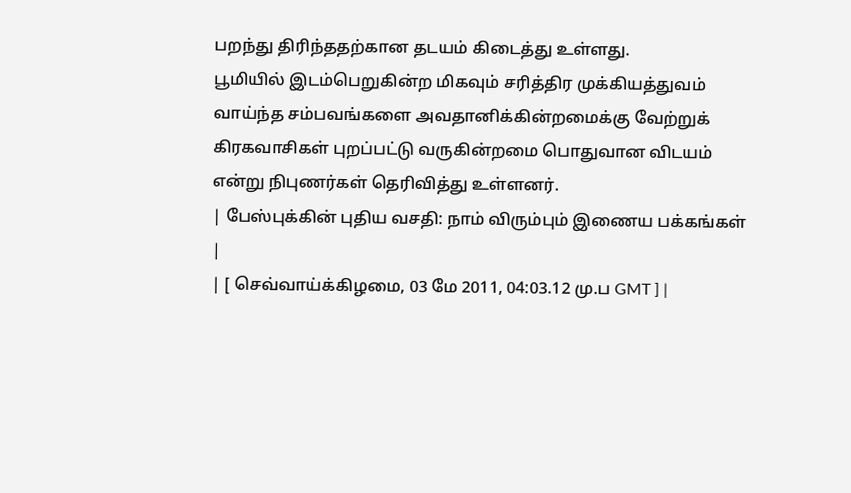பறந்து திரிந்ததற்கான தடயம் கிடைத்து உள்ளது.
பூமியில் இடம்பெறுகின்ற மிகவும் சரித்திர முக்கியத்துவம் வாய்ந்த சம்பவங்களை அவதானிக்கின்றமைக்கு வேற்றுக் கிரகவாசிகள் புறப்பட்டு வருகின்றமை பொதுவான விடயம் என்று நிபுணர்கள் தெரிவித்து உள்ளனர்.
| பேஸ்புக்கின் புதிய வசதி: நாம் விரும்பும் இணைய பக்கங்கள் |
| [ செவ்வாய்க்கிழமை, 03 மே 2011, 04:03.12 மு.ப GMT ] |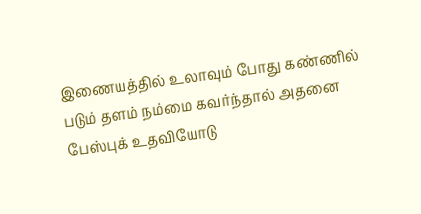இணையத்தில் உலாவும் போது கண்ணில் படும் தளம் நம்மை கவர்ந்தால் அதனை பேஸ்புக் உதவியோடு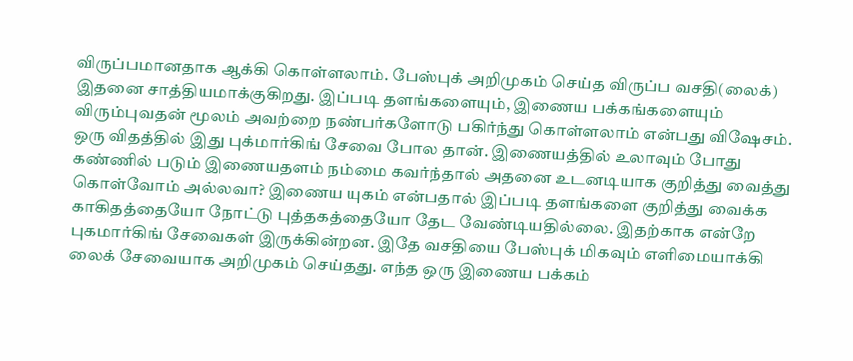விருப்பமானதாக ஆக்கி கொள்ளலாம். பேஸ்புக் அறிமுகம் செய்த விருப்ப வசதி(லைக்) இதனை சாத்தியமாக்குகிறது. இப்படி தளங்களையும், இணைய பக்கங்களையும் விரும்புவதன் மூலம் அவற்றை நண்பர்களோடு பகிர்ந்து கொள்ளலாம் என்பது விஷேசம். ஒரு விதத்தில் இது புக்மார்கிங் சேவை போல தான். இணையத்தில் உலாவும் போது கண்ணில் படும் இணையதளம் நம்மை கவர்ந்தால் அதனை உடனடியாக குறித்து வைத்து கொள்வோம் அல்லவா? இணைய யுகம் என்பதால் இப்படி தளங்களை குறித்து வைக்க காகிதத்தையோ நோட்டு புத்தகத்தையோ தேட வேண்டியதில்லை. இதற்காக என்றே புகமார்கிங் சேவைகள் இருக்கின்றன. இதே வசதியை பேஸ்புக் மிகவும் எளிமையாக்கி லைக் சேவையாக அறிமுகம் செய்தது. எந்த ஒரு இணைய பக்கம்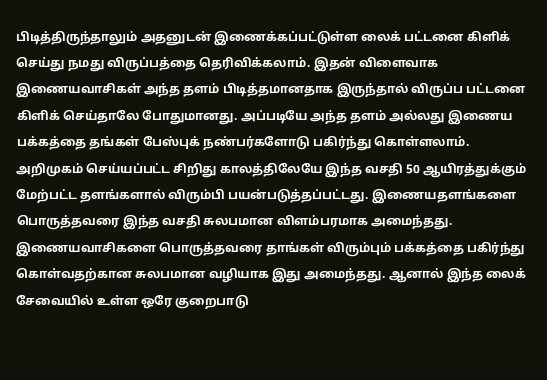பிடித்திருந்தாலும் அதனுடன் இணைக்கப்பட்டுள்ள லைக் பட்டனை கிளிக் செய்து நமது விருப்பத்தை தெரிவிக்கலாம். இதன் விளைவாக இணையவாசிகள் அந்த தளம் பிடித்தமானதாக இருந்தால் விருப்ப பட்டனை கிளிக் செய்தாலே போதுமானது. அப்படியே அந்த தளம் அல்லது இணைய பக்கத்தை தங்கள் பேஸ்புக் நண்பர்களோடு பகிர்ந்து கொள்ளலாம். அறிமுகம் செய்யப்பட்ட சிறிது காலத்திலேயே இந்த வசதி 50 ஆயிரத்துக்கும் மேற்பட்ட தளங்களால் விரும்பி பயன்படுத்தப்பட்டது. இணையதளங்களை பொருத்தவரை இந்த வசதி சுலபமான விளம்பரமாக அமைந்தது. இணையவாசிகளை பொருத்தவரை தாங்கள் விரும்பும் பக்கத்தை பகிர்ந்து கொள்வதற்கான சுலபமான வழியாக இது அமைந்தது. ஆனால் இந்த லைக் சேவையில் உள்ள ஒரே குறைபாடு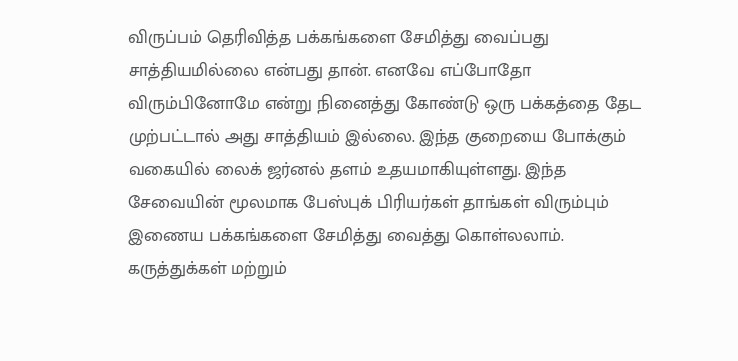விருப்பம் தெரிவித்த பக்கங்களை சேமித்து வைப்பது சாத்தியமில்லை என்பது தான். எனவே எப்போதோ விரும்பினோமே என்று நினைத்து கோண்டு ஒரு பக்கத்தை தேட முற்பட்டால் அது சாத்தியம் இல்லை. இந்த குறையை போக்கும் வகையில் லைக் ஜர்னல் தளம் உதயமாகியுள்ளது. இந்த சேவையின் மூலமாக பேஸ்புக் பிரியர்கள் தாங்கள் விரும்பும் இணைய பக்கங்களை சேமித்து வைத்து கொள்லலாம். கருத்துக்கள் மற்றும்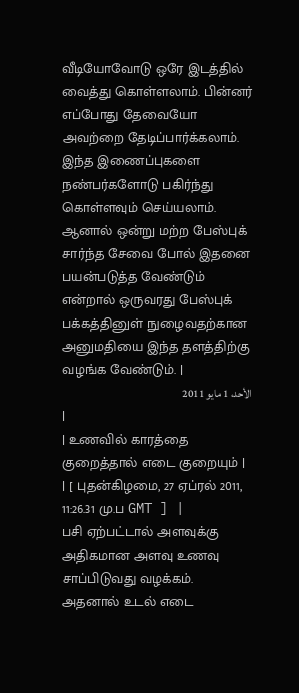வீடியோவோடு ஒரே இடத்தில் வைத்து கொள்ளலாம். பின்னர் எப்போது தேவையோ அவற்றை தேடிப்பார்க்கலாம். இந்த இணைப்புகளை நண்பர்களோடு பகிர்ந்து கொள்ளவும் செய்யலாம். ஆனால் ஒன்று மற்ற பேஸ்புக் சார்ந்த சேவை போல் இதனை பயன்படுத்த வேண்டும் என்றால் ஒருவரது பேஸ்புக் பக்கத்தினுள் நுழைவதற்கான அனுமதியை இந்த தளத்திற்கு வழங்க வேண்டும். |
الأحد، 1 مايو 2011
|
| உணவில் காரத்தை குறைத்தால் எடை குறையும் |
| [ புதன்கிழமை, 27 ஏப்ரல் 2011, 11:26.31 மு.ப GMT ] |
பசி ஏற்பட்டால் அளவுக்கு அதிகமான அளவு உணவு சாப்பிடுவது வழக்கம். அதனால் உடல் எடை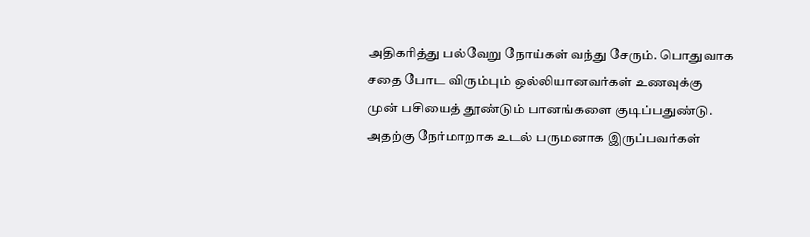அதிகரித்து பல்வேறு நோய்கள் வந்து சேரும். பொதுவாக சதை போட விரும்பும் ஒல்லியானவர்கள் உணவுக்கு முன் பசியைத் தூண்டும் பானங்களை குடிப்பதுண்டு. அதற்கு நேர்மாறாக உடல் பருமனாக இருப்பவர்கள்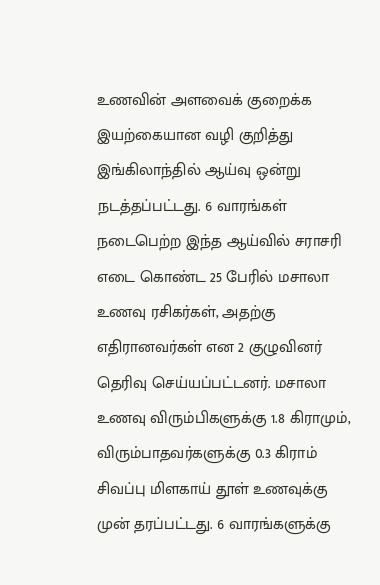உணவின் அளவைக் குறைக்க இயற்கையான வழி குறித்து இங்கிலாந்தில் ஆய்வு ஒன்று நடத்தப்பட்டது. 6 வாரங்கள் நடைபெற்ற இந்த ஆய்வில் சராசரி எடை கொண்ட 25 பேரில் மசாலா உணவு ரசிகர்கள், அதற்கு எதிரானவர்கள் என 2 குழுவினர் தெரிவு செய்யப்பட்டனர். மசாலா உணவு விரும்பிகளுக்கு 1.8 கிராமும், விரும்பாதவர்களுக்கு 0.3 கிராம் சிவப்பு மிளகாய் தூள் உணவுக்கு முன் தரப்பட்டது. 6 வாரங்களுக்கு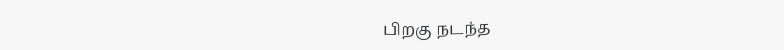பிறகு நடந்த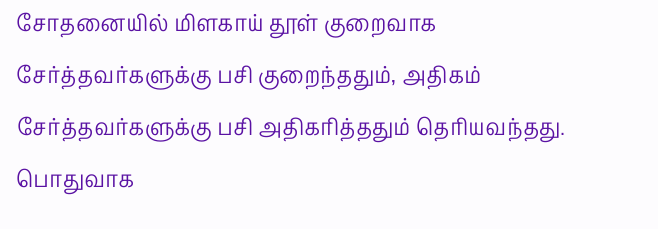சோதனையில் மிளகாய் தூள் குறைவாக சேர்த்தவர்களுக்கு பசி குறைந்ததும், அதிகம் சேர்த்தவர்களுக்கு பசி அதிகரித்ததும் தெரியவந்தது. பொதுவாக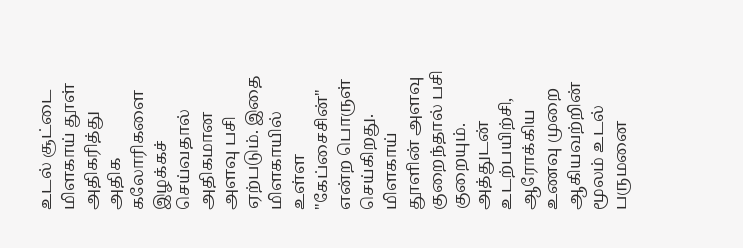உடல் சூட்டை மிளகாய் தூள் அதிகரித்து அதிக கலோரிகளை இழக்கச் செய்வதால் அதிகமான அளவு பசி ஏற்படும். இதை மிளகாயில் உள்ள "கேப்சைசின்" என்ற பொருள் செய்கிறது. மிளகாய் தூளின் அளவு குறைந்தால் பசி குறையும். அத்துடன் உடற்பயிற்சி, ஆரோக்கிய உணவு முறை ஆகியவற்றின் மூலம் உடல் பருமனை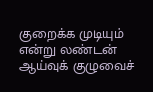குறைக்க முடியும் என்று லண்டன் ஆய்வுக் குழுவைச்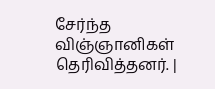சேர்ந்த விஞ்ஞானிகள் தெரிவித்தனர். |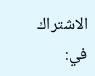الاشتراك في: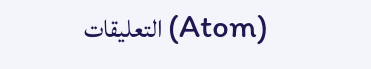التعليقات (Atom)